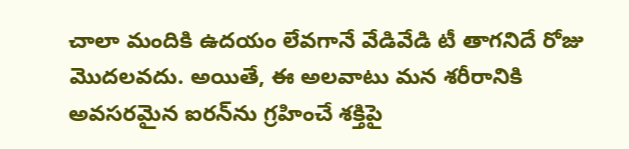చాలా మందికి ఉదయం లేవగానే వేడివేడి టీ తాగనిదే రోజు మొదలవదు. అయితే, ఈ అలవాటు మన శరీరానికి అవసరమైన ఐరన్‌ను గ్రహించే శక్తిపై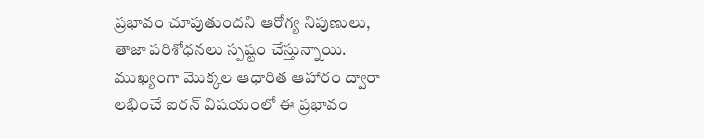ప్రభావం చూపుతుందని ఆరోగ్య నిపుణులు, తాజా పరిశోధనలు స్పష్టం చేస్తున్నాయి. ముఖ్యంగా మొక్కల ఆధారిత ఆహారం ద్వారా లభించే ఐరన్ విషయంలో ఈ ప్రభావం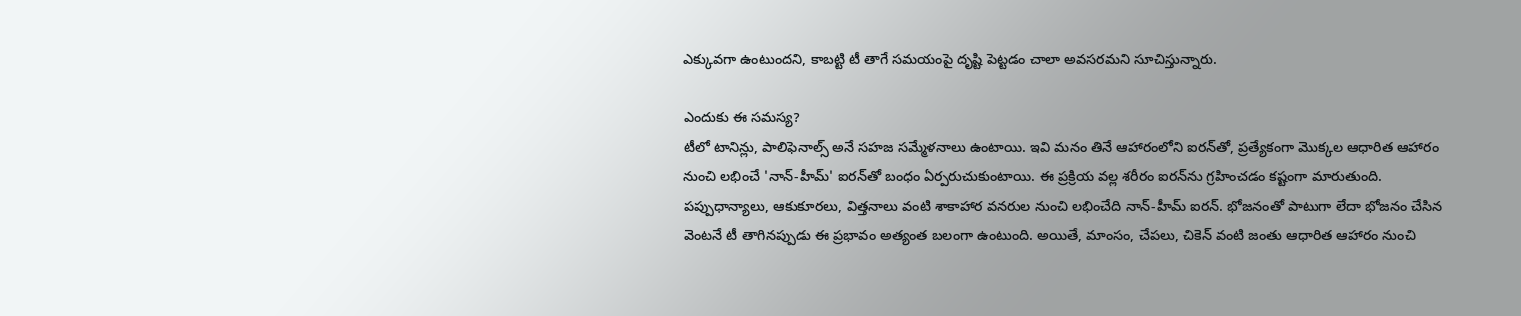ఎక్కువగా ఉంటుందని, కాబట్టి టీ తాగే సమయంపై దృష్టి పెట్టడం చాలా అవసరమని సూచిస్తున్నారు.

ఎందుకు ఈ సమస్య?
టీలో టానిన్లు, పాలిఫెనాల్స్ అనే సహజ సమ్మేళనాలు ఉంటాయి. ఇవి మనం తినే ఆహారంలోని ఐరన్‌తో, ప్రత్యేకంగా మొక్కల ఆధారిత ఆహారం నుంచి లభించే 'నాన్-హీమ్' ఐరన్‌తో బంధం ఏర్పరుచుకుంటాయి. ఈ ప్రక్రియ వల్ల శరీరం ఐరన్‌ను గ్రహించడం కష్టంగా మారుతుంది. పప్పుధాన్యాలు, ఆకుకూరలు, విత్తనాలు వంటి శాకాహార వనరుల నుంచి లభించేది నాన్-హీమ్ ఐరన్. భోజనంతో పాటుగా లేదా భోజనం చేసిన వెంటనే టీ తాగినప్పుడు ఈ ప్రభావం అత్యంత బలంగా ఉంటుంది. అయితే, మాంసం, చేపలు, చికెన్ వంటి జంతు ఆధారిత ఆహారం నుంచి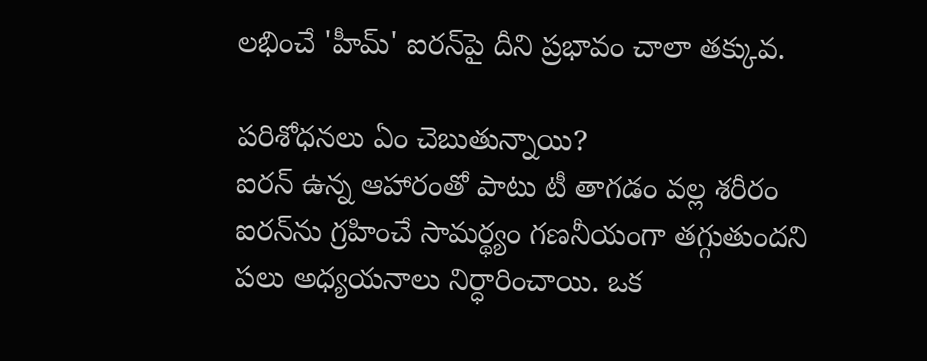లభించే 'హీమ్' ఐరన్‌పై దీని ప్రభావం చాలా తక్కువ.

పరిశోధనలు ఏం చెబుతున్నాయి?
ఐరన్ ఉన్న ఆహారంతో పాటు టీ తాగడం వల్ల శరీరం ఐరన్‌ను గ్రహించే సామర్థ్యం గణనీయంగా తగ్గుతుందని పలు అధ్యయనాలు నిర్ధారించాయి. ఒక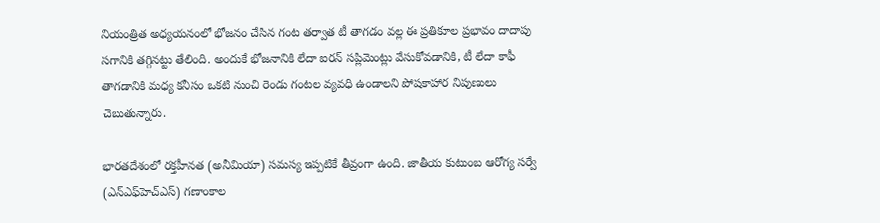నియంత్రిత అధ్యయనంలో భోజనం చేసిన గంట తర్వాత టీ తాగడం వల్ల ఈ ప్రతికూల ప్రభావం దాదాపు సగానికి తగ్గినట్టు తేలింది. అందుకే భోజనానికి లేదా ఐరన్ సప్లిమెంట్లు వేసుకోవడానికి, టీ లేదా కాఫీ తాగడానికి మధ్య కనీసం ఒకటి నుంచి రెండు గంటల వ్యవధి ఉండాలని పోషకాహార నిపుణులు చెబుతున్నారు.

భారతదేశంలో రక్తహీనత (అనీమియా) సమస్య ఇప్పటికే తీవ్రంగా ఉంది. జాతీయ కుటుంబ ఆరోగ్య సర్వే (ఎన్ఎఫ్‌హెచ్‌ఎస్) గణాంకాల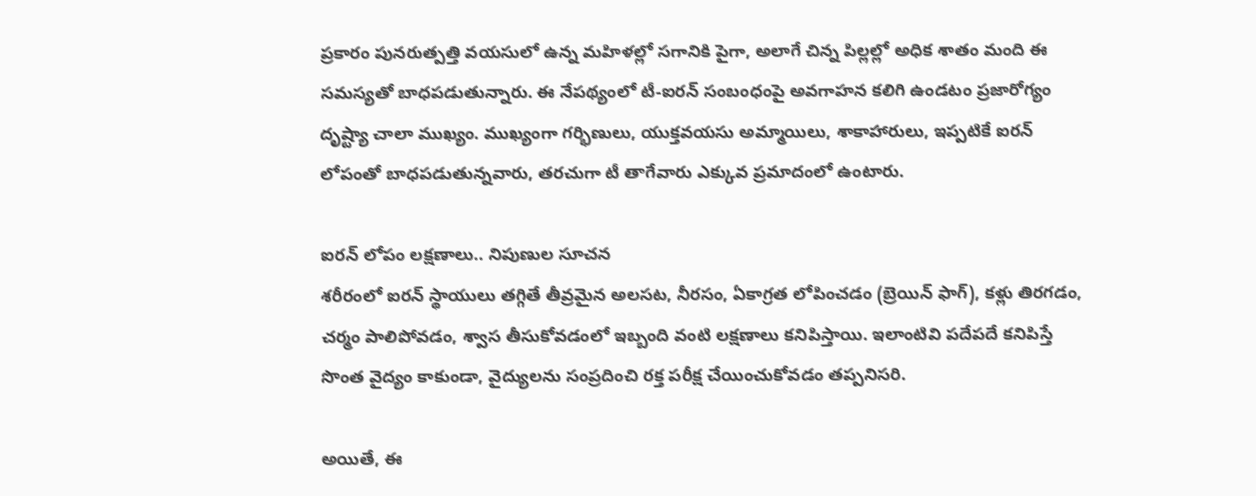ప్రకారం పునరుత్పత్తి వయసులో ఉన్న మహిళల్లో సగానికి పైగా, అలాగే చిన్న పిల్లల్లో అధిక శాతం మంది ఈ సమస్యతో బాధపడుతున్నారు. ఈ నేపథ్యంలో టీ-ఐరన్ సంబంధంపై అవగాహన కలిగి ఉండటం ప్రజారోగ్యం దృష్ట్యా చాలా ముఖ్యం. ముఖ్యంగా గర్భిణులు, యుక్తవయసు అమ్మాయిలు, శాకాహారులు, ఇప్పటికే ఐరన్ లోపంతో బాధపడుతున్నవారు, తరచుగా టీ తాగేవారు ఎక్కువ ప్రమాదంలో ఉంటారు.

ఐరన్ లోపం లక్షణాలు.. నిపుణుల సూచన
శరీరంలో ఐరన్ స్థాయులు తగ్గితే తీవ్రమైన అలసట, నీరసం, ఏకాగ్రత లోపించడం (బ్రెయిన్ ఫాగ్), కళ్లు తిరగడం, చర్మం పాలిపోవడం, శ్వాస తీసుకోవడంలో ఇబ్బంది వంటి లక్షణాలు కనిపిస్తాయి. ఇలాంటివి పదేపదే కనిపిస్తే సొంత వైద్యం కాకుండా, వైద్యులను సంప్రదించి రక్త పరీక్ష చేయించుకోవడం తప్పనిసరి.

అయితే, ఈ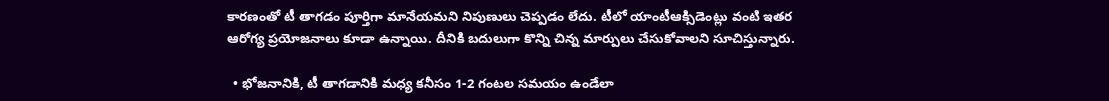కారణంతో టీ తాగడం పూర్తిగా మానేయమని నిపుణులు చెప్పడం లేదు. టీలో యాంటీఆక్సిడెంట్లు వంటి ఇతర ఆరోగ్య ప్రయోజనాలు కూడా ఉన్నాయి. దీనికి బదులుగా కొన్ని చిన్న మార్పులు చేసుకోవాలని సూచిస్తున్నారు.

  • భోజనానికి, టీ తాగడానికి మధ్య కనీసం 1-2 గంటల సమయం ఉండేలా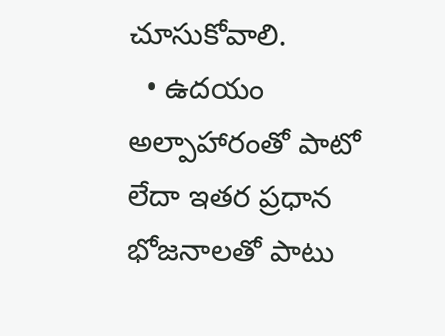చూసుకోవాలి.
  • ఉదయం అల్పాహారంతో పాటో లేదా ఇతర ప్రధాన భోజనాలతో పాటు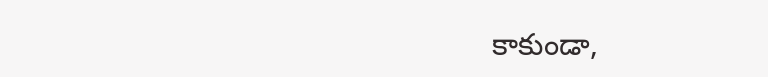కాకుండా,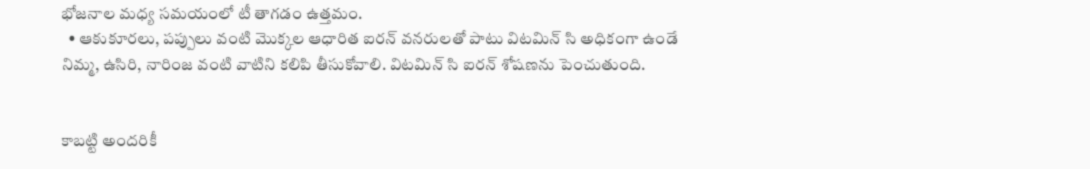భోజనాల మధ్య సమయంలో టీ తాగడం ఉత్తమం.
  • ఆకుకూరలు, పప్పులు వంటి మొక్కల ఆధారిత ఐరన్ వనరులతో పాటు విటమిన్ సి అధికంగా ఉండే నిమ్మ, ఉసిరి, నారింజ వంటి వాటిని కలిపి తీసుకోవాలి. విటమిన్ సి ఐరన్ శోషణను పెంచుతుంది.


కాబట్టి అందరికీ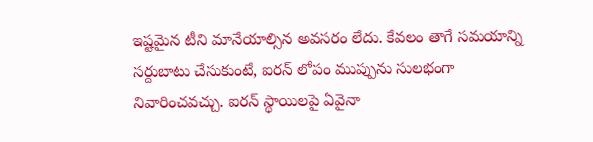ఇష్టమైన టీని మానేయాల్సిన అవసరం లేదు. కేవలం తాగే సమయాన్ని సర్దుబాటు చేసుకుంటే, ఐరన్ లోపం ముప్పును సులభంగా నివారించవచ్చు. ఐరన్ స్థాయిలపై ఏవైనా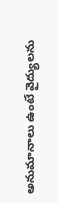అనుమానాలు ఉంటే వైద్యులను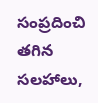సంప్రదించి తగిన సలహాలు,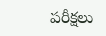పరీక్షలు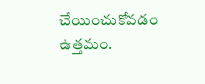చేయించుకోవడం ఉత్తమం.